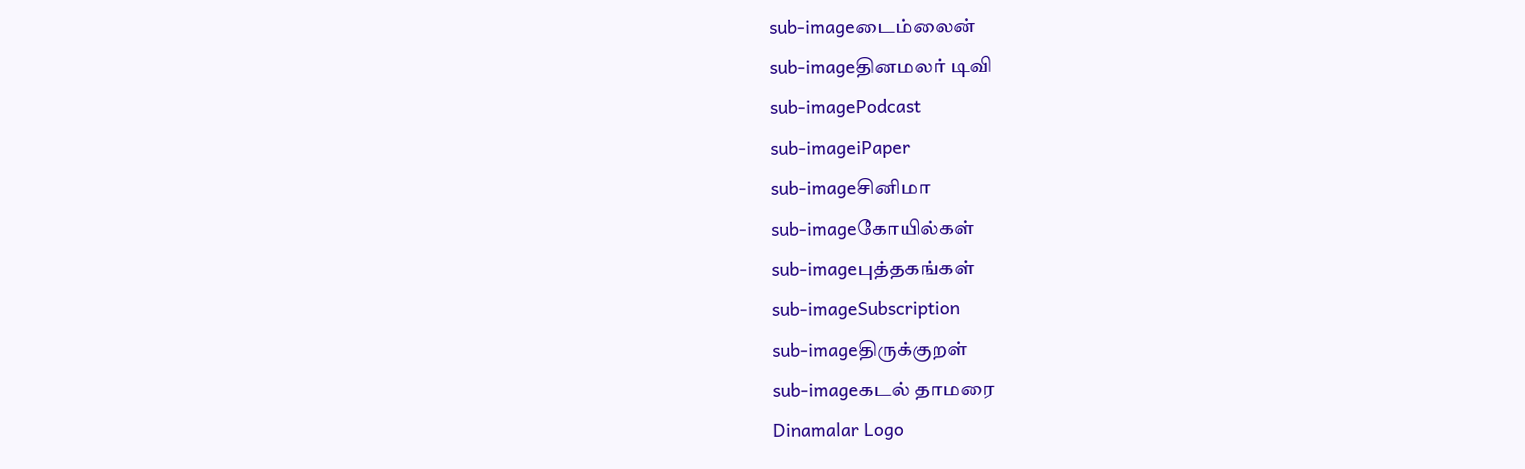sub-imageடைம்லைன்
sub-imageதினமலர் டிவி
sub-imagePodcast
sub-imageiPaper
sub-imageசினிமா
sub-imageகோயில்கள்
sub-imageபுத்தகங்கள்
sub-imageSubscription
sub-imageதிருக்குறள்
sub-imageகடல் தாமரை
Dinamalar Logo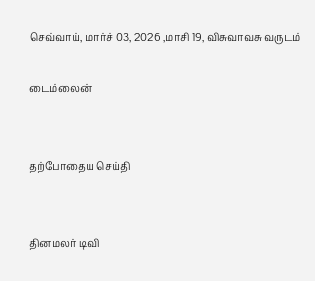செவ்வாய், மார்ச் 03, 2026 ,மாசி 19, விசுவாவசு வருடம்

டைம்லைன்


தற்போதைய செய்தி


தினமலர் டிவி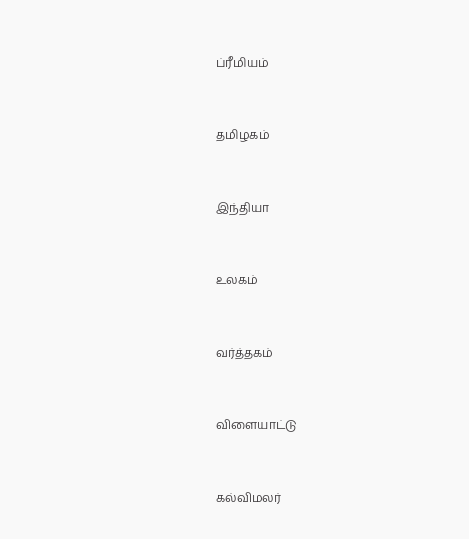ப்ரீமியம்


தமிழகம்


இந்தியா


உலகம்


வர்த்தகம்


விளையாட்டு


கல்விமலர்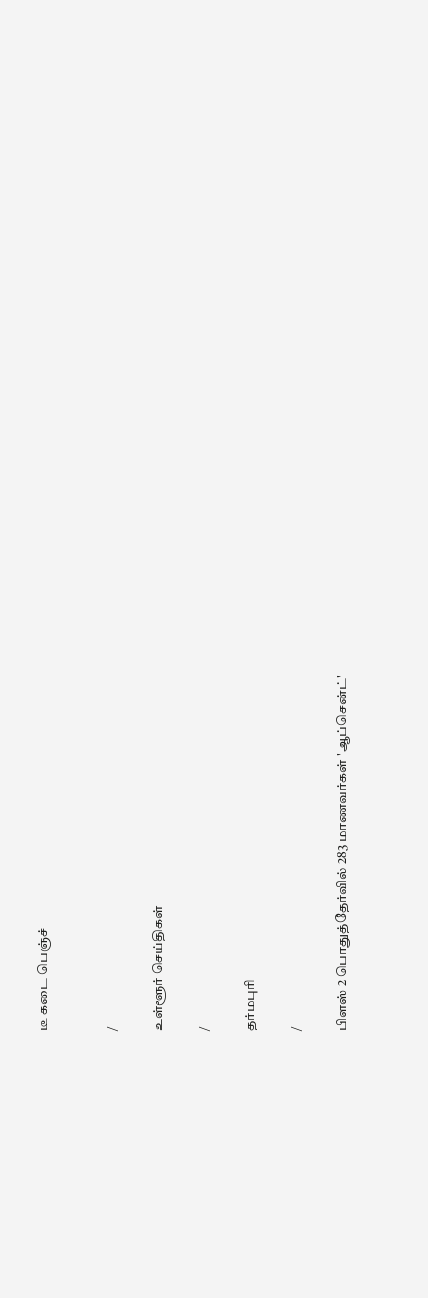டீ கடை பெஞ்ச்


/

உள்ளூர் செய்திகள்

/

தர்மபுரி

/

பிளஸ் 2 பொதுத்தேர்வில் 283 மாணவர்கள் 'ஆப்சென்ட்'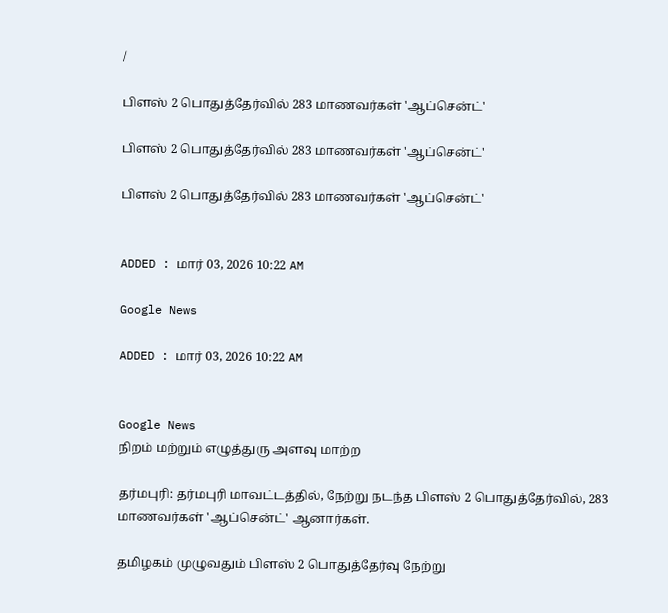/

பிளஸ் 2 பொதுத்தேர்வில் 283 மாணவர்கள் 'ஆப்சென்ட்'

பிளஸ் 2 பொதுத்தேர்வில் 283 மாணவர்கள் 'ஆப்சென்ட்'

பிளஸ் 2 பொதுத்தேர்வில் 283 மாணவர்கள் 'ஆப்சென்ட்'


ADDED : மார் 03, 2026 10:22 AM

Google News

ADDED : மார் 03, 2026 10:22 AM


Google News
நிறம் மற்றும் எழுத்துரு அளவு மாற்ற

தர்மபுரி: தர்மபுரி மாவட்டத்தில், நேற்று நடந்த பிளஸ் 2 பொதுத்தேர்வில், 283 மாணவர்கள் 'ஆப்சென்ட்' ஆனார்கள்.

தமிழகம் முழுவதும் பிளஸ் 2 பொதுத்தேர்வு நேற்று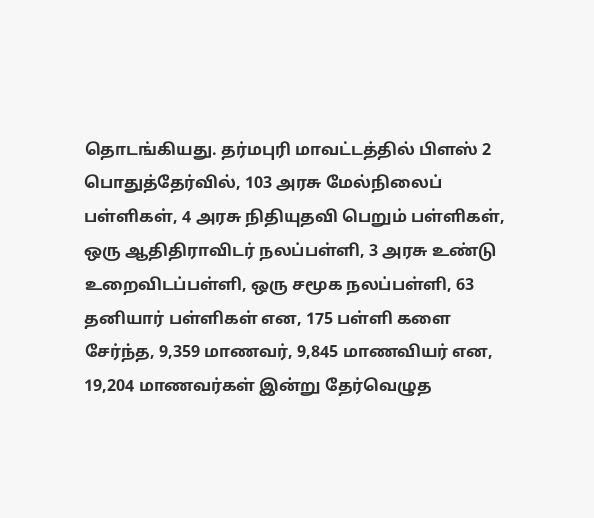தொடங்கியது. தர்மபுரி மாவட்டத்தில் பிளஸ் 2 பொதுத்தேர்வில், 103 அரசு மேல்நிலைப் பள்ளிகள், 4 அரசு நிதியுதவி பெறும் பள்ளிகள், ஒரு ஆதிதிராவிடர் நலப்பள்ளி, 3 அரசு உண்டு உறைவிடப்பள்ளி, ஒரு சமூக நலப்பள்ளி, 63 தனியார் பள்ளிகள் என, 175 பள்ளி களை சேர்ந்த, 9,359 மாணவர், 9,845 மாணவியர் என, 19,204 மாணவர்கள் இன்று தேர்வெழுத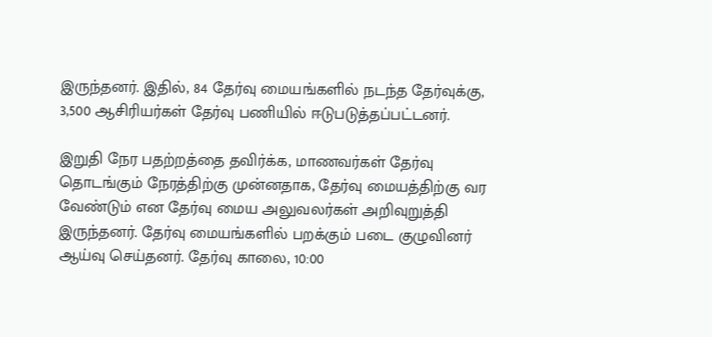இருந்தனர். இதில், 84 தேர்வு மையங்களில் நடந்த தேர்வுக்கு, 3,500 ஆசிரியர்கள் தேர்வு பணியில் ஈடுபடுத்தப்பட்டனர்.

இறுதி நேர பதற்றத்தை தவிர்க்க, மாணவர்கள் தேர்வு தொடங்கும் நேரத்திற்கு முன்னதாக, தேர்வு மையத்திற்கு வர வேண்டும் என தேர்வு மைய அலுவலர்கள் அறிவுறுத்தி இருந்தனர். தேர்வு மையங்களில் பறக்கும் படை குழுவினர் ஆய்வு செய்தனர். தேர்வு காலை, 10:00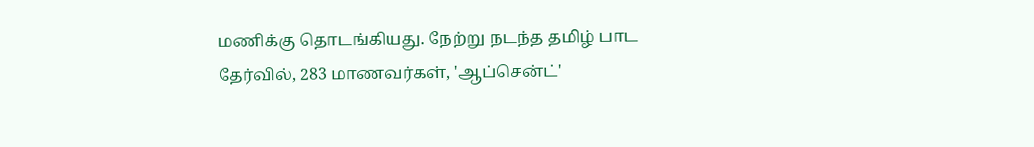மணிக்கு தொடங்கியது. நேற்று நடந்த தமிழ் பாட தேர்வில், 283 மாணவர்கள், 'ஆப்சென்ட்'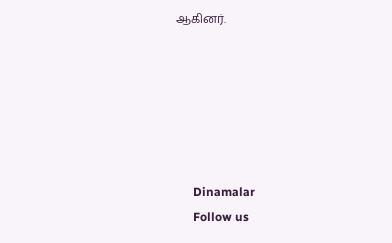ஆகினர்.






      Dinamalar
      Follow us